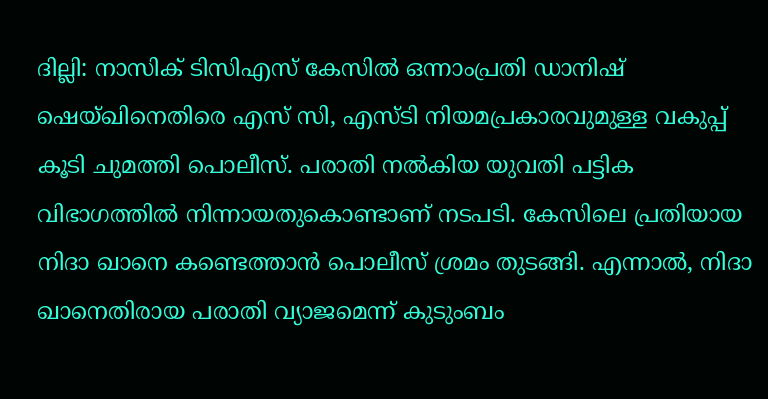ദില്ലി: നാസിക് ടിസിഎസ് കേസിൽ ഒന്നാംപ്രതി ഡാനിഷ് ഷെയ്ഖിനെതിരെ എസ് സി, എസ്ടി നിയമപ്രകാരവുമുള്ള വകുപ്പ് കൂടി ചുമത്തി പൊലീസ്. പരാതി നൽകിയ യുവതി പട്ടിക വിഭാഗത്തിൽ നിന്നായതുകൊണ്ടാണ് നടപടി. കേസിലെ പ്രതിയായ നിദാ ഖാനെ കണ്ടെത്താൻ പൊലീസ് ശ്രമം തുടങ്ങി. എന്നാൽ, നിദാ ഖാനെതിരായ പരാതി വ്യാജമെന്ന് കുടുംബം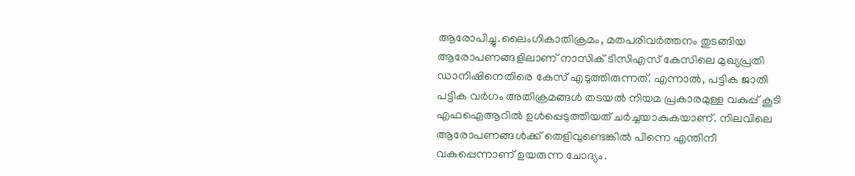ആരോപിച്ചു.ലൈംഗികാതിക്രമം, മതപരിവർത്തനം തുടങ്ങിയ ആരോപണങ്ങളിലാണ് നാസിക് ടിസിഎസ് കേസിലെ മുഖ്യപ്രതി ഡാനിഷിനെതിരെ കേസ് എടുത്തിരുന്നത്. എന്നാൽ, പട്ടിക ജാതി പട്ടിക വർഗം അതിക്രമങ്ങൾ തടയൽ നിയമ പ്രകാരമുള്ള വകുപ്പ് കൂടി എഫഐആറിൽ ഉൾപ്പെടുത്തിയത് ചർച്ചയാകുകയാണ്. നിലവിലെ ആരോപണങ്ങൾക്ക് തെളിവുണ്ടെങ്കിൽ പിന്നെ എന്തിനീ വകുപ്പെന്നാണ് ഉയരുന്ന ചോദ്യം.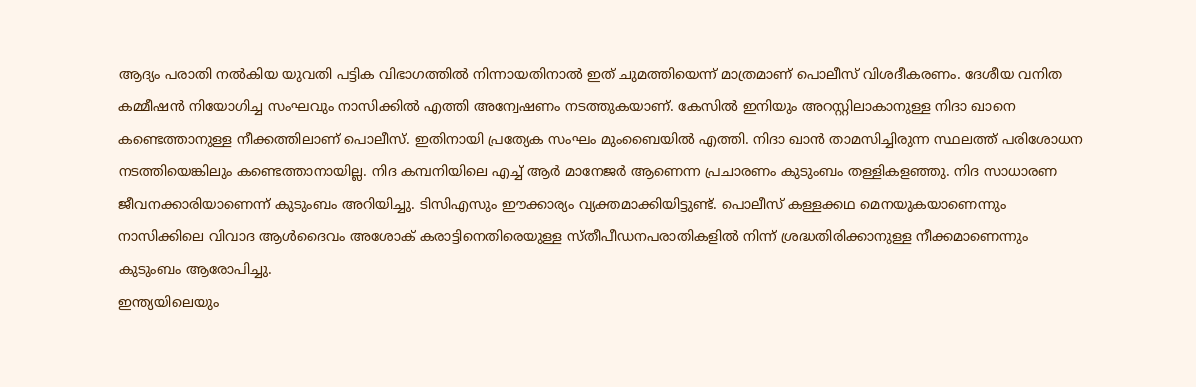ആദ്യം പരാതി നൽകിയ യുവതി പട്ടിക വിഭാഗത്തിൽ നിന്നായതിനാൽ ഇത് ചുമത്തിയെന്ന് മാത്രമാണ് പൊലീസ് വിശദീകരണം. ദേശീയ വനിത കമ്മീഷൻ നിയോഗിച്ച സംഘവും നാസിക്കിൽ എത്തി അന്വേഷണം നടത്തുകയാണ്. കേസിൽ ഇനിയും അറസ്റ്റിലാകാനുള്ള നിദാ ഖാനെ കണ്ടെത്താനുള്ള നീക്കത്തിലാണ് പൊലീസ്. ഇതിനായി പ്രത്യേക സംഘം മുംബൈയിൽ എത്തി. നിദാ ഖാൻ താമസിച്ചിരുന്ന സ്ഥലത്ത് പരിശോധന നടത്തിയെങ്കിലും കണ്ടെത്താനായില്ല. നിദ കമ്പനിയിലെ എച്ച് ആർ മാനേജർ ആണെന്ന പ്രചാരണം കുടുംബം തള്ളികളഞ്ഞു. നിദ സാധാരണ ജീവനക്കാരിയാണെന്ന് കുടുംബം അറിയിച്ചു. ടിസിഎസും ഈക്കാര്യം വ്യക്തമാക്കിയിട്ടുണ്ട്. പൊലീസ് കള്ളക്കഥ മെനയുകയാണെന്നും നാസിക്കിലെ വിവാദ ആൾദൈവം അശോക് കരാട്ടിനെതിരെയുള്ള സ്തീപീഡനപരാതികളിൽ നിന്ന് ശ്രദ്ധതിരിക്കാനുള്ള നീക്കമാണെന്നും കുടുംബം ആരോപിച്ചു.
ഇന്ത്യയിലെയും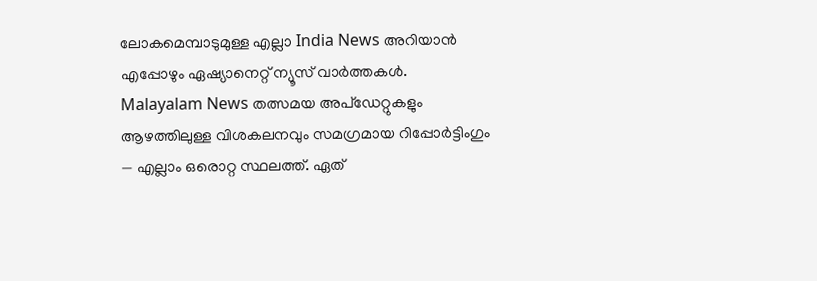ലോകമെമ്പാടുമുള്ള എല്ലാ India News അറിയാൻ എപ്പോഴും ഏഷ്യാനെറ്റ് ന്യൂസ് വാർത്തകൾ. Malayalam News തത്സമയ അപ്ഡേറ്റുകളും ആഴത്തിലുള്ള വിശകലനവും സമഗ്രമായ റിപ്പോർട്ടിംഗും — എല്ലാം ഒരൊറ്റ സ്ഥലത്ത്. ഏത്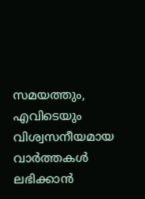സമയത്തും, എവിടെയും വിശ്വസനീയമായ വാർത്തകൾ ലഭിക്കാൻ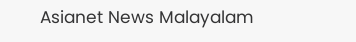Asianet News Malayalam